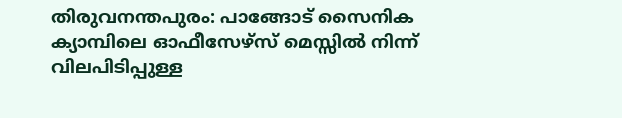തിരുവനന്തപുരം: പാങ്ങോട് സൈനിക ക്യാമ്പിലെ ഓഫീസേഴ്സ് മെസ്സിൽ നിന്ന് വിലപിടിപ്പുള്ള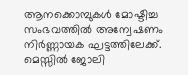ആനക്കൊമ്പുകൾ മോഷ്ടിച്ച സംഭവത്തിൽ അന്വേഷണം നിർണ്ണായക ഘട്ടത്തിലേക്ക്. മെസ്സിൽ ജോലി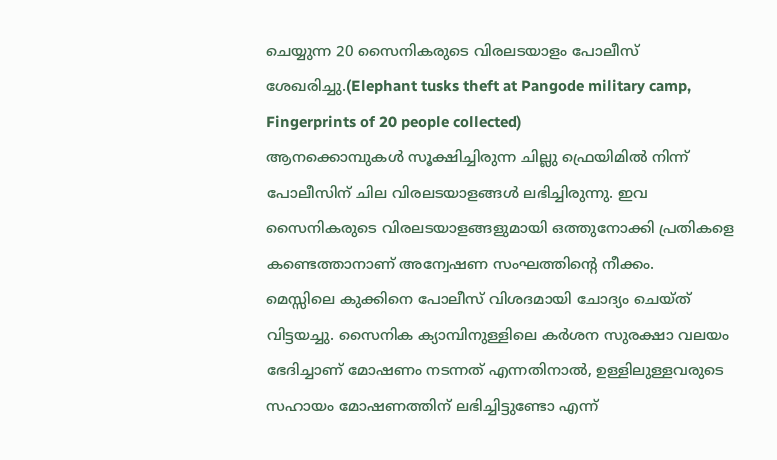ചെയ്യുന്ന 20 സൈനികരുടെ വിരലടയാളം പോലീസ് ശേഖരിച്ചു.(Elephant tusks theft at Pangode military camp, Fingerprints of 20 people collected)
ആനക്കൊമ്പുകൾ സൂക്ഷിച്ചിരുന്ന ചില്ലു ഫ്രെയിമിൽ നിന്ന് പോലീസിന് ചില വിരലടയാളങ്ങൾ ലഭിച്ചിരുന്നു. ഇവ സൈനികരുടെ വിരലടയാളങ്ങളുമായി ഒത്തുനോക്കി പ്രതികളെ കണ്ടെത്താനാണ് അന്വേഷണ സംഘത്തിന്റെ നീക്കം.
മെസ്സിലെ കുക്കിനെ പോലീസ് വിശദമായി ചോദ്യം ചെയ്ത് വിട്ടയച്ചു. സൈനിക ക്യാമ്പിനുള്ളിലെ കർശന സുരക്ഷാ വലയം ഭേദിച്ചാണ് മോഷണം നടന്നത് എന്നതിനാൽ, ഉള്ളിലുള്ളവരുടെ സഹായം മോഷണത്തിന് ലഭിച്ചിട്ടുണ്ടോ എന്ന്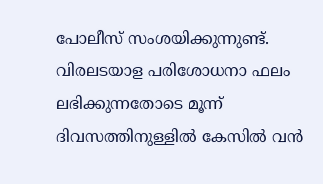പോലീസ് സംശയിക്കുന്നുണ്ട്. വിരലടയാള പരിശോധനാ ഫലം ലഭിക്കുന്നതോടെ മൂന്ന് ദിവസത്തിനുള്ളിൽ കേസിൽ വൻ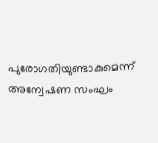പുരോഗതിയുണ്ടാകുമെന്ന് അന്വേഷണ സംഘം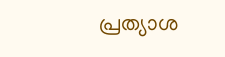പ്രത്യാശ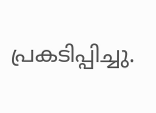പ്രകടിപ്പിച്ചു.